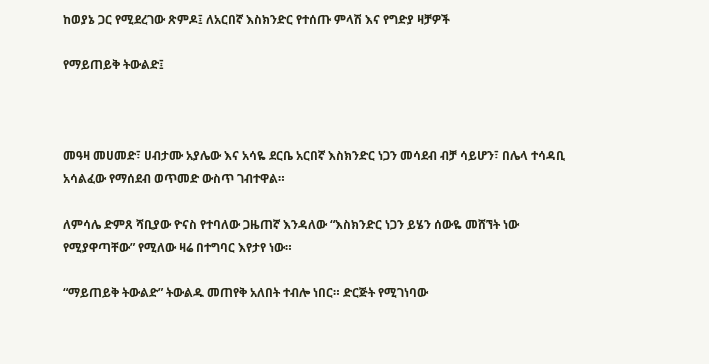ከወያኔ ጋር የሚደረገው ጽምዶ፤ ለአርበኛ እስክንድር የተሰጡ ምላሽ እና የግድያ ዛቻዎች

የማይጠይቅ ትውልድ፤



መዓዛ መሀመድ፣ ሀብታሙ አያሌው እና አሳዬ ደርቤ አርበኛ እስክንድር ነጋን መሳደብ ብቻ ሳይሆን፣ በሌላ ተሳዳቢ አሳልፈው የማሰደብ ወጥመድ ውስጥ ገብተዋል።

ለምሳሌ ድምጸ ሻቢያው ዮናስ የተባለው ጋዜጠኛ እንዳለው “እስክንድር ነጋን ይሄን ሰውዬ መሸኘት ነው የሚያዋጣቸው” የሚለው ዛሬ በተግባር እየታየ ነው።

“ማይጠይቅ ትውልድ” ትውልዱ መጠየቅ አለበት ተብሎ ነበር። ድርጅት የሚገነባው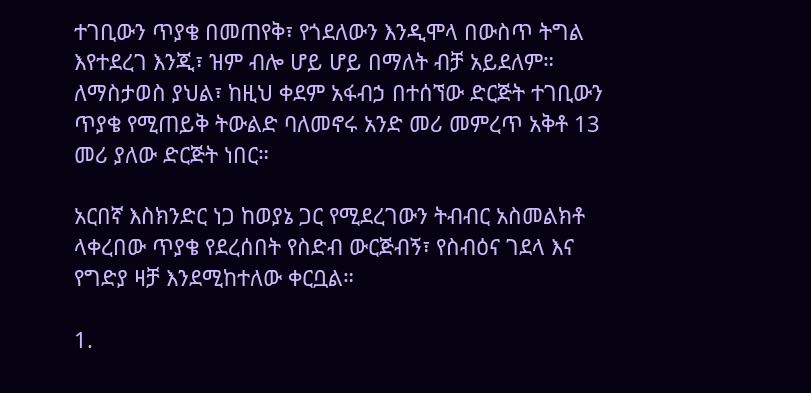ተገቢውን ጥያቄ በመጠየቅ፣ የጎደለውን እንዲሞላ በውስጥ ትግል እየተደረገ እንጂ፣ ዝም ብሎ ሆይ ሆይ በማለት ብቻ አይደለም። ለማስታወስ ያህል፣ ከዚህ ቀደም አፋብኃ በተሰኘው ድርጅት ተገቢውን ጥያቄ የሚጠይቅ ትውልድ ባለመኖሩ አንድ መሪ መምረጥ አቅቶ 13 መሪ ያለው ድርጅት ነበር።

አርበኛ እስክንድር ነጋ ከወያኔ ጋር የሚደረገውን ትብብር አስመልክቶ ላቀረበው ጥያቄ የደረሰበት የስድብ ውርጅብኝ፣ የስብዕና ገደላ እና የግድያ ዛቻ እንደሚከተለው ቀርቧል።

1.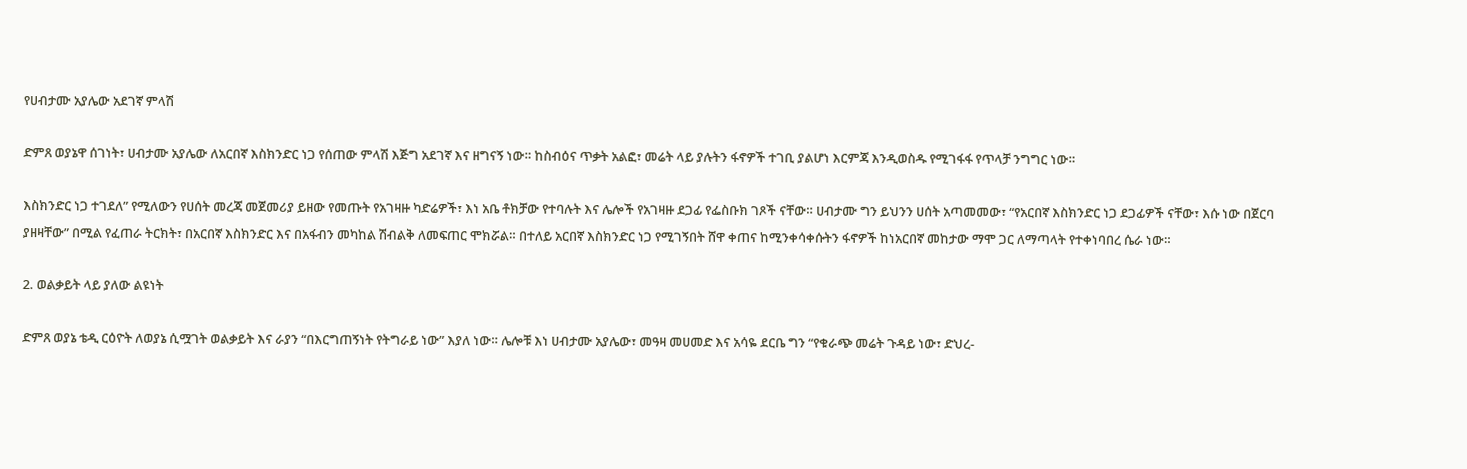የሀብታሙ አያሌው አደገኛ ምላሽ

ድምጸ ወያኔዋ ሰገነት፣ ሀብታሙ አያሌው ለአርበኛ እስክንድር ነጋ የሰጠው ምላሽ እጅግ አደገኛ እና ዘግናኝ ነው። ከስብዕና ጥቃት አልፎ፣ መሬት ላይ ያሉትን ፋኖዎች ተገቢ ያልሆነ እርምጃ እንዲወስዱ የሚገፋፋ የጥላቻ ንግግር ነው።

እስክንድር ነጋ ተገደለ” የሚለውን የሀሰት መረጃ መጀመሪያ ይዘው የመጡት የአገዛዙ ካድሬዎች፣ እነ አቤ ቶክቻው የተባሉት እና ሌሎች የአገዛዙ ደጋፊ የፌስቡክ ገጾች ናቸው። ሀብታሙ ግን ይህንን ሀሰት አጣመመው፣ “የአርበኛ እስክንድር ነጋ ደጋፊዎች ናቸው፣ እሱ ነው በጀርባ ያዘዛቸው” በሚል የፈጠራ ትርክት፣ በአርበኛ እስክንድር እና በአፋብን መካከል ሽብልቅ ለመፍጠር ሞክሯል። በተለይ አርበኛ እስክንድር ነጋ የሚገኝበት ሸዋ ቀጠና ከሚንቀሳቀሱትን ፋኖዎች ከነአርበኛ መከታው ማሞ ጋር ለማጣላት የተቀነባበረ ሴራ ነው።

2. ወልቃይት ላይ ያለው ልዩነት

ድምጸ ወያኔ ቴዲ ርዕዮት ለወያኔ ሲሟገት ወልቃይት እና ራያን “በእርግጠኝነት የትግራይ ነው” እያለ ነው። ሌሎቹ እነ ሀብታሙ አያሌው፣ መዓዛ መሀመድ እና አሳዬ ደርቤ ግን “የቁራጭ መሬት ጉዳይ ነው፣ ድህረ-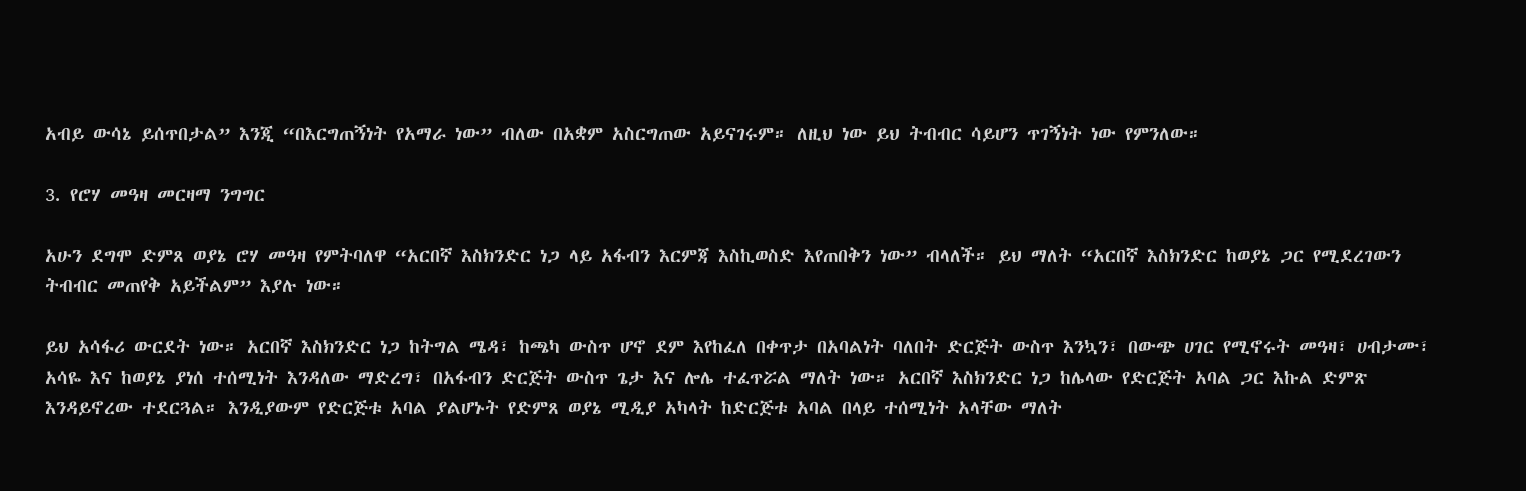አብይ ውሳኔ ይሰጥበታል” እንጂ “በእርግጠኝነት የአማራ ነው” ብለው በአቋም አስርግጠው አይናገሩም። ለዚህ ነው ይህ ትብብር ሳይሆን ጥገኝነት ነው የምንለው።

3. የሮሃ መዓዛ መርዛማ ንግግር

አሁን ደግሞ ድምጸ ወያኔ ሮሃ መዓዛ የምትባለዋ “አርበኛ እስክንድር ነጋ ላይ አፋብን እርምጃ እስኪወስድ እየጠበቅን ነው” ብላለች። ይህ ማለት “አርበኛ እስክንድር ከወያኔ ጋር የሚደረገውን ትብብር መጠየቅ አይችልም” እያሉ ነው።

ይህ አሳፋሪ ውርደት ነው። አርበኛ እስክንድር ነጋ ከትግል ሜዳ፣ ከጫካ ውስጥ ሆኖ ደም እየከፈለ በቀጥታ በአባልነት ባለበት ድርጅት ውስጥ እንኳን፣ በውጭ ሀገር የሚኖሩት መዓዛ፣ ሀብታሙ፣ አሳዬ እና ከወያኔ ያነሰ ተሰሚነት እንዳለው ማድረግ፣ በአፋብን ድርጅት ውስጥ ጌታ እና ሎሌ ተፈጥሯል ማለት ነው። አርበኛ እስክንድር ነጋ ከሌላው የድርጅት አባል ጋር እኩል ድምጽ እንዳይኖረው ተደርጓል። እንዲያውም የድርጅቱ አባል ያልሆኑት የድምጸ ወያኔ ሚዲያ አካላት ከድርጅቱ አባል በላይ ተሰሚነት አላቸው ማለት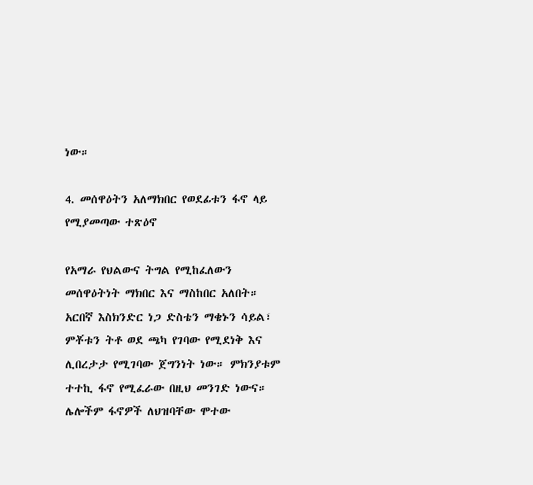ነው።

4. መሰዋዕትን አለማክበር የወደፊቱን ፋኖ ላይ የሚያመጣው ተጽዕኖ

የአማራ የህልውና ትግል የሚከፈለውን መሰዋዕትነት ማክበር እና ማስከበር አለበት።
አርበኛ እስክንድር ነጋ ድስቴን ማቄኑን ሳይል፣ ምቾቱን ትቶ ወደ ጫካ የገባው የሚደነቅ እና ሊበረታታ የሚገባው ጀግንነት ነው። ምክንያቱም ተተኪ ፋኖ የሚፈራው በዚህ መንገድ ነውና።
ሌሎችም ፋኖዎች ለህዝባቸው ሞተው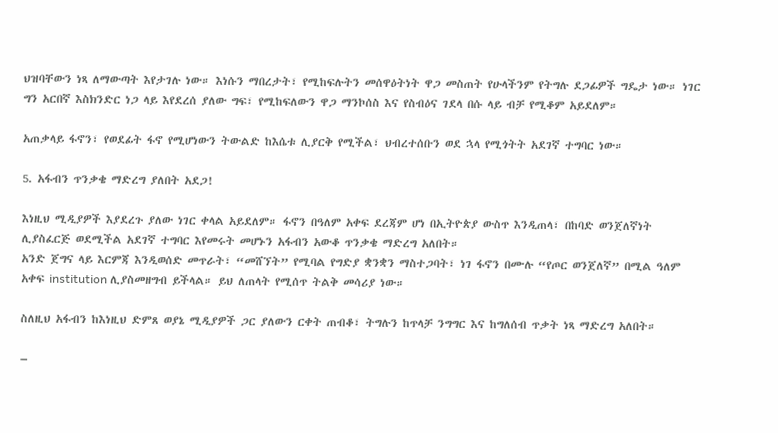ህዝባቸውን ነጻ ለማውጣት እየታገሉ ነው። እነሱን ማበረታት፣ የሚከፍሉትን መሰዋዕትነት ዋጋ መስጠት የሁላችንም የትግሉ ደጋፊዎች ግዴታ ነው። ነገር ግን አርበኛ እስክንድር ነጋ ላይ እየደረሰ ያለው ግፍ፣ የሚከፍለውን ዋጋ ማንኮሰስ እና የስብዕና ገደላ በሱ ላይ ብቻ የሚቆም አይደለም።

አጠቃላይ ፋኖን፣ የወደፊት ፋኖ የሚሆነውን ትውልድ ከእሴቱ ሊያርቅ የሚችል፣ ህብረተሰቡን ወደ ኋላ የሚጎትት አደገኛ ተግባር ነው።

5. አፋብን ጥንቃቄ ማድረግ ያለበት አደጋ!

እነዚህ ሚዲያዎች እያደረጉ ያለው ነገር ቀላል አይደለም። ፋኖን በዓለም አቀፍ ደረጃም ሆነ በኢትዮጵያ ውስጥ እንዲጠላ፣ በከባድ ወንጀለኛነት ሊያስፈርጅ ወደሚችል አደገኛ ተግባር እየመሩት መሆኑን አፋብን አውቆ ጥንቃቄ ማድረግ አለበት።
አንድ ጀግና ላይ እርምጃ እንዲወሰድ መጥራት፣ “መሸኘት” የሚባል የግድያ ቋንቋን ማስተጋባት፣ ነገ ፋኖን በሙሉ “የጦር ወንጀለኛ” በሚል ዓለም አቀፍ institution ሊያስመዘግብ ይችላል። ይህ ለጠላት የሚሰጥ ትልቅ መሳሪያ ነው።

ስለዚህ አፋብን ከእነዚህ ድምጸ ወያኔ ሚዲያዎች ጋር ያለውን ርቀት ጠብቆ፣ ትግሉን ከጥላቻ ንግግር እና ከግለሰብ ጥቃት ነጻ ማድረግ አለበት።

–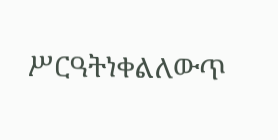ሥርዓትነቀልለውጥ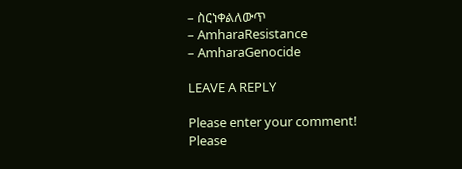– ስርነቀልለውጥ
– AmharaResistance
– AmharaGenocide

LEAVE A REPLY

Please enter your comment!
Please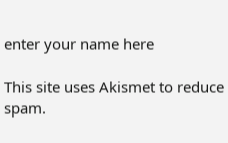enter your name here

This site uses Akismet to reduce spam.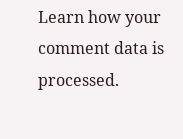Learn how your comment data is processed.